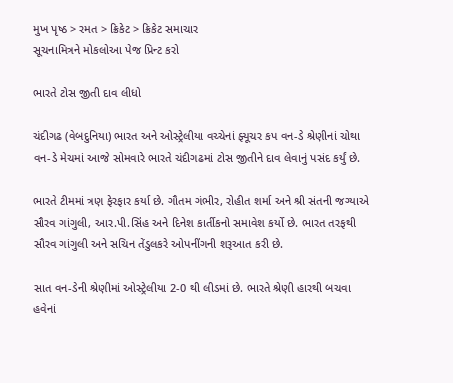મુખ પૃષ્ઠ > રમત > ક્રિકેટ > ક્રિકેટ સમાચાર
સૂચનામિત્રને મોકલોઆ પેજ પ્રિન્ટ કરો

ભારતે ટોસ જીતી દાવ લીધો

ચંદીગઢ (વેબદુનિયા) ભારત અને ઓસ્‍ટ્રેલીયા વચ્ચેનાં ફ્યૂચર કપ વન-ડે શ્રેણીનાં ચોથા વન-ડે મેચમાં આજે સોમવારે ભારતે ચંદીગઢમાં ટોસ જીતીને દાવ લેવાનું પસંદ કર્યું છે.

ભારતે ટીમમાં ત્રણ ફેરફાર કર્યા છે. ગૌતમ ગંભીર, રોહીત શર્મા અને શ્રી સંતની જગ્યાએ સૌરવ ગાંગુલી, આર.પી.સિંહ અને દિનેશ કાર્તીકનો સમાવેશ કર્યો છે. ભારત તરફથી સૌરવ ગાંગુલી અને સચિન તેંડુલકરે ઓપનીંગની શરૂઆત કરી છે.

સાત વન-ડેની શ્રેણીમાં ઓસ્‍ટ્રેલીયા 2-0 થી લીડમાં છે. ભારતે શ્રેણી હારથી બચવા હવેનાં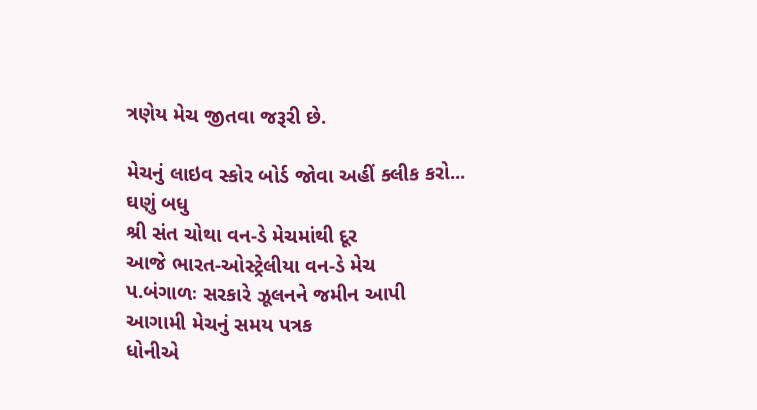ત્રણેય મેચ જીતવા જરૂરી છે.

મેચનું લાઇવ સ્કોર બોર્ડ જોવા અહીં ક્લીક કરો...
ઘણું બધુ
શ્રી સંત ચોથા વન-ડે મેચમાંથી દૂર
આજે ભારત-ઓસ્‍ટ્રેલીયા વન-ડે મેચ
પ.બંગાળઃ સરકારે ઝૂલનને જમીન આપી
આગામી મેચનું સમય પત્રક
ધોનીએ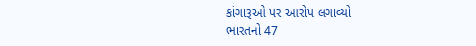કાંગારૂઓ પર આરોપ લગાવ્યો
ભારતનો 47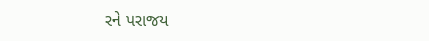રને પરાજય